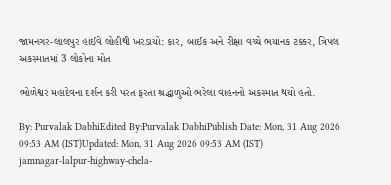જામનગર-લાલપુર હાઈવે લોહીથી ખરડાયો: કાર, બાઈક અને રીક્ષા વચ્ચે ભયાનક ટક્કર, ત્રિપલ અકસ્માતમાં 3 લોકોના મોત

ભોળેશ્વર મહાદેવના દર્શન કરી પરત ફરતા શ્રદ્ધાળુઓ ભરેલા વાહનનો અકસ્માત થયો હતો.

By: Purvalak DabhiEdited By:Purvalak DabhiPublish Date: Mon, 31 Aug 2026 09:53 AM (IST)Updated: Mon, 31 Aug 2026 09:53 AM (IST)
jamnagar-lalpur-highway-chela-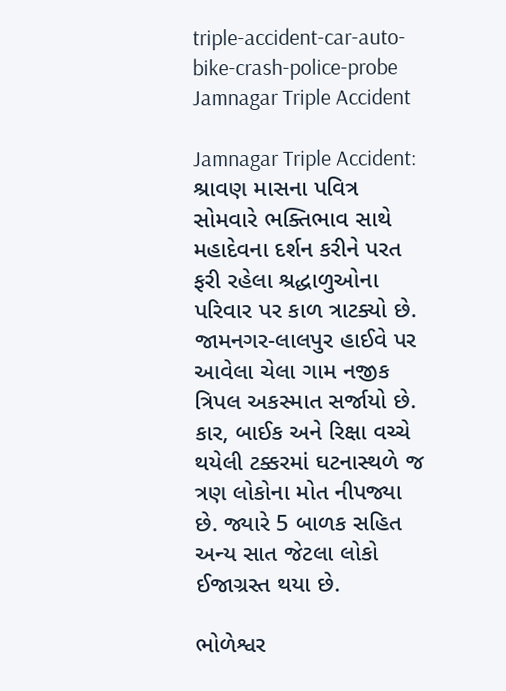triple-accident-car-auto-bike-crash-police-probe
Jamnagar Triple Accident

Jamnagar Triple Accident: શ્રાવણ માસના પવિત્ર સોમવારે ભક્તિભાવ સાથે મહાદેવના દર્શન કરીને પરત ફરી રહેલા શ્રદ્ધાળુઓના પરિવાર પર કાળ ત્રાટક્યો છે. જામનગર-લાલપુર હાઈવે પર આવેલા ચેલા ગામ નજીક ત્રિપલ અકસ્માત સર્જાયો છે. કાર, બાઈક અને રિક્ષા વચ્ચે થયેલી ટક્કરમાં ઘટનાસ્થળે જ ત્રણ લોકોના મોત નીપજ્યા છે. જ્યારે 5 બાળક સહિત અન્ય સાત જેટલા લોકો ઈજાગ્રસ્ત થયા છે.

ભોળેશ્વર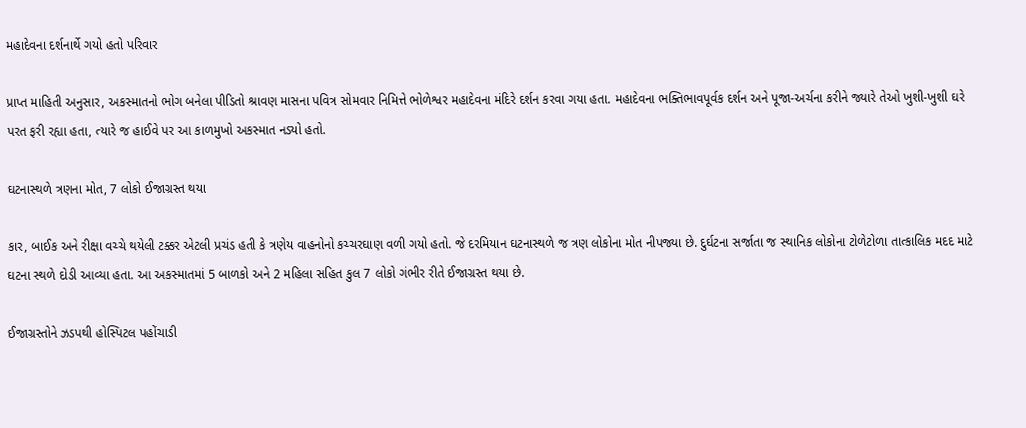મહાદેવના દર્શનાર્થે ગયો હતો પરિવાર

પ્રાપ્ત માહિતી અનુસાર, અકસ્માતનો ભોગ બનેલા પીડિતો શ્રાવણ માસના પવિત્ર સોમવાર નિમિત્તે ભોળેશ્વર મહાદેવના મંદિરે દર્શન કરવા ગયા હતા. મહાદેવના ભક્તિભાવપૂર્વક દર્શન અને પૂજા-અર્ચના કરીને જ્યારે તેઓ ખુશી-ખુશી ઘરે પરત ફરી રહ્યા હતા, ત્યારે જ હાઈવે પર આ કાળમુખો અકસ્માત નડ્યો હતો.

ઘટનાસ્થળે ત્રણના મોત, 7 લોકો ઈજાગ્રસ્ત થયા

કાર, બાઈક અને રીક્ષા વચ્ચે થયેલી ટક્કર એટલી પ્રચંડ હતી કે ત્રણેય વાહનોનો કચ્ચરઘાણ વળી ગયો હતો. જે દરમિયાન ઘટનાસ્થળે જ ત્રણ લોકોના મોત નીપજ્યા છે. દુર્ઘટના સર્જાતા જ સ્થાનિક લોકોના ટોળેટોળા તાત્કાલિક મદદ માટે ઘટના સ્થળે દોડી આવ્યા હતા. આ અકસ્માતમાં 5 બાળકો અને 2 મહિલા સહિત કુલ 7 લોકો ગંભીર રીતે ઈજાગ્રસ્ત થયા છે.

ઈજાગ્રસ્તોને ઝડપથી હોસ્પિટલ પહોંચાડી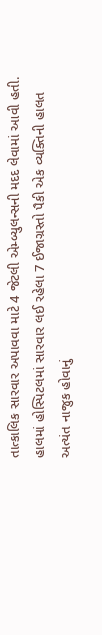તાત્કાલિક સારવાર અપાવવા માટે 4 જેટલી એમ્બ્યુલન્સની મદદ લેવામાં આવી હતી. હાલમાં હોસ્પિટલમાં સારવાર લઈ રહેલા 7 ઈજાગ્રસ્તો પૈકી એક વ્યક્તિની હાલત અત્યંત નાજુક હોવાનું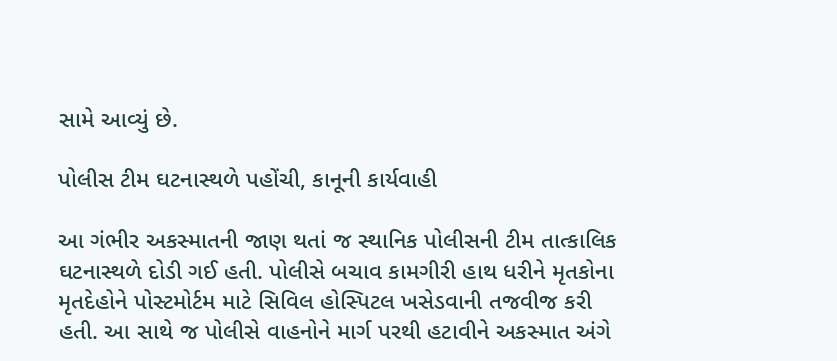સામે આવ્યું છે.

પોલીસ ટીમ ઘટનાસ્થળે પહોંચી, કાનૂની કાર્યવાહી

આ ગંભીર અકસ્માતની જાણ થતાં જ સ્થાનિક પોલીસની ટીમ તાત્કાલિક ઘટનાસ્થળે દોડી ગઈ હતી. પોલીસે બચાવ કામગીરી હાથ ધરીને મૃતકોના મૃતદેહોને પોસ્ટમોર્ટમ માટે સિવિલ હોસ્પિટલ ખસેડવાની તજવીજ કરી હતી. આ સાથે જ પોલીસે વાહનોને માર્ગ પરથી હટાવીને અકસ્માત અંગે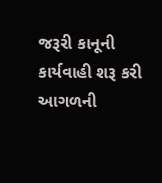જરૂરી કાનૂની કાર્યવાહી શરૂ કરી આગળની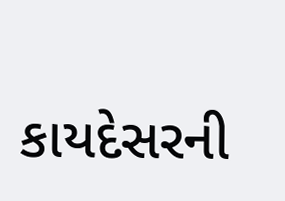કાયદેસરની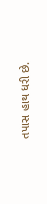તપાસ હાથ ધરી છે.